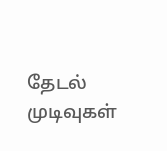தேடல் முடிவுகள்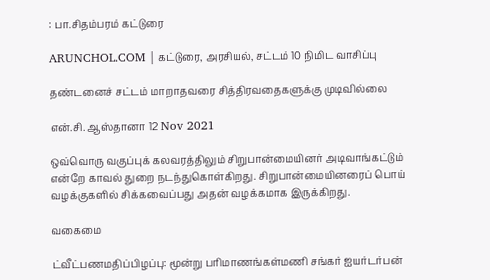: பா.சிதம்பரம் கட்டுரை

ARUNCHOL.COM | கட்டுரை, அரசியல், சட்டம் 10 நிமிட வாசிப்பு

தண்டனைச் சட்டம் மாறாதவரை சித்திரவதைகளுக்கு முடிவில்லை

என்.சி. ஆஸ்தானா 12 Nov 2021

ஒவ்வொரு வகுப்புக் கலவரத்திலும் சிறுபான்மையினர் அடிவாங்கட்டும் என்றே காவல் துறை நடந்துகொள்கிறது. சிறுபான்மையினரைப் பொய் வழக்குகளில் சிக்கவைப்பது அதன் வழக்கமாக இருக்கிறது.

வகைமை

ட்வீட்பணமதிப்பிழப்பு: மூன்று பரிமாணங்கள்மணி சங்கர் ஐயர்டர்பன்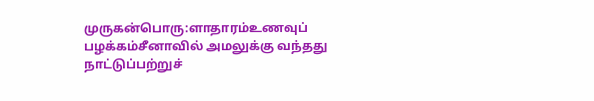முருகன்பொரு:ளாதாரம்உணவுப் பழக்கம்சீனாவில் அமலுக்கு வந்தது நாட்டுப்பற்றுச்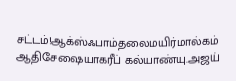சட்டம்!ஆக்ஸ்ஃபாம்தலைமயிர்மால்கம் ஆதிசேஷையாகரீப் கல்யாண்யு.அஜய்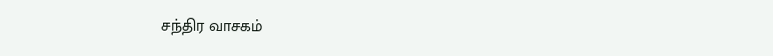சந்திர வாசகம்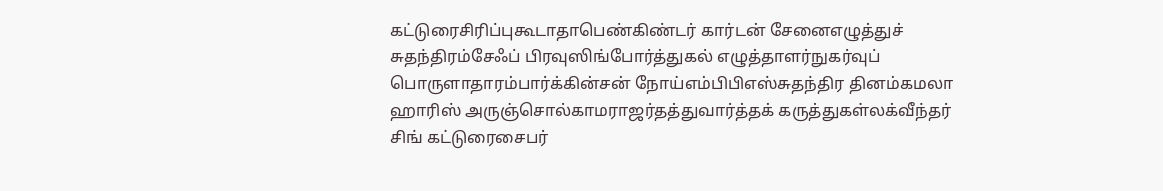கட்டுரைசிரிப்புகூடாதாபெண்கிண்டர் கார்டன் சேனைஎழுத்துச் சுதந்திரம்சேஃப் பிரவுஸிங்போர்த்துகல் எழுத்தாளர்நுகர்வுப் பொருளாதாரம்பார்க்கின்சன் நோய்எம்பிபிஎஸ்சுதந்திர தினம்கமலா ஹாரிஸ் அருஞ்சொல்காமராஜர்தத்துவார்த்தக் கருத்துகள்லக்வீந்தர் சிங் கட்டுரைசைபர்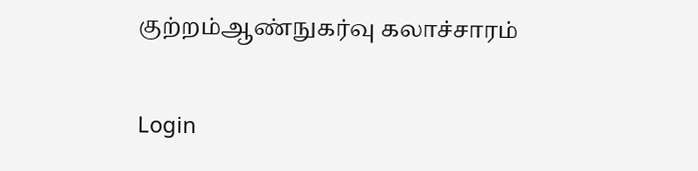குற்றம்ஆண்நுகர்வு கலாச்சாரம்

Login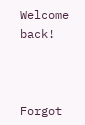Welcome back!



Forgot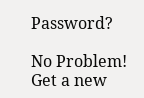Password?

No Problem! Get a new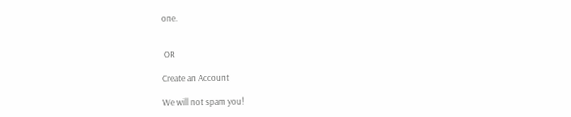one.


 OR

Create an Account

We will not spam you!